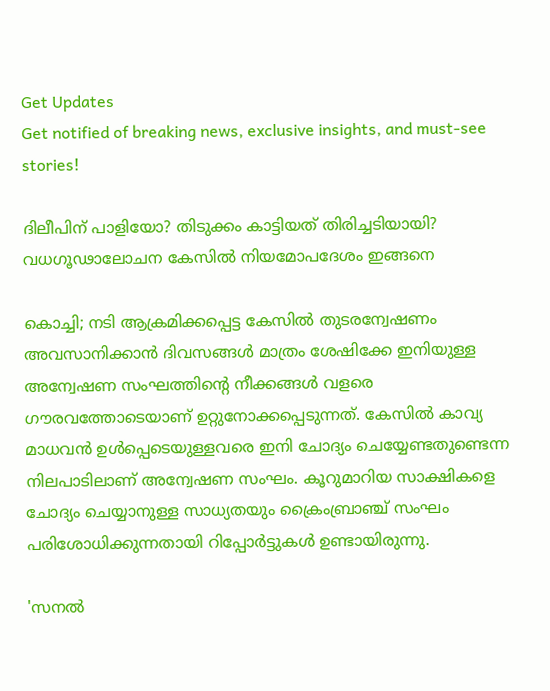Get Updates
Get notified of breaking news, exclusive insights, and must-see stories!

ദിലീപിന് പാളിയോ? തിടുക്കം കാട്ടിയത് തിരിച്ചടിയായി? വധഗൂഢാലോചന കേസിൽ നിയമോപദേശം ഇങ്ങനെ

കൊച്ചി; നടി ആക്രമിക്കപ്പെട്ട കേസിൽ തുടരന്വേഷണം അവസാനിക്കാൻ ദിവസങ്ങൾ മാത്രം ശേഷിക്കേ ഇനിയുള്ള അന്വേഷണ സംഘത്തിന്റെ നീക്കങ്ങൾ വളരെ ഗൗരവത്തോടെയാണ് ഉറ്റുനോക്കപ്പെടുന്നത്. കേസിൽ കാവ്യ മാധവൻ ഉൾപ്പെടെയുള്ളവരെ ഇനി ചോദ്യം ചെയ്യേണ്ടതുണ്ടെന്ന നിലപാടിലാണ് അന്വേഷണ സംഘം. കൂറുമാറിയ സാക്ഷികളെ ചോദ്യം ചെയ്യാനുള്ള സാധ്യതയും ക്രൈംബ്രാഞ്ച് സംഘം പരിശോധിക്കുന്നതായി റിപ്പോർട്ടുകൾ ഉണ്ടായിരുന്നു.

'സനൽ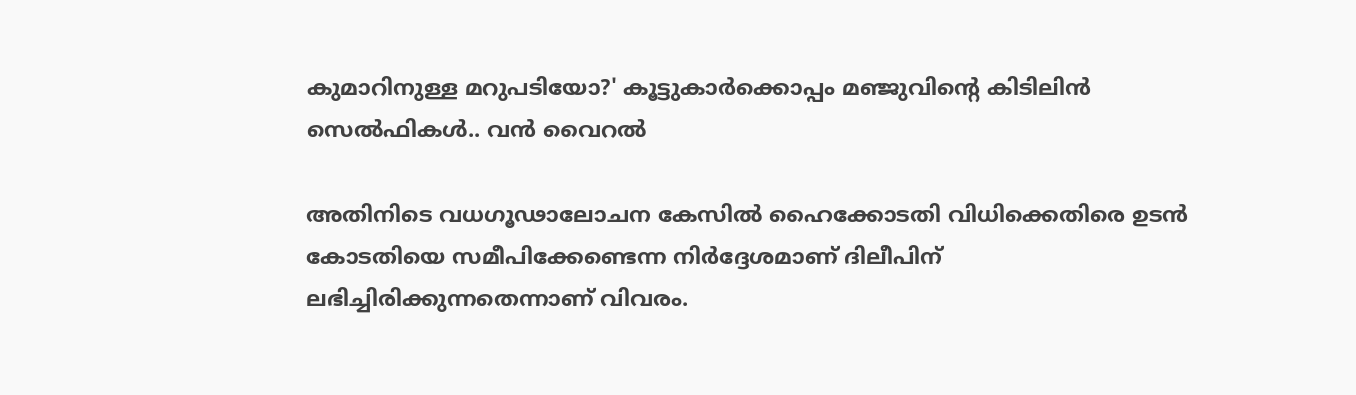കുമാറിനുള്ള മറുപടിയോ?' കൂട്ടുകാർക്കൊപ്പം മഞ്ജുവിന്റെ കിടിലിൻ സെൽഫികൾ.. വൻ വൈറൽ

അതിനിടെ വധഗൂഢാലോചന കേസിൽ ഹൈക്കോടതി വിധിക്കെതിരെ ഉടൻ കോടതിയെ സമീപിക്കേണ്ടെന്ന നിർദ്ദേശമാണ് ദിലീപിന് ലഭിച്ചിരിക്കുന്നതെന്നാണ് വിവരം.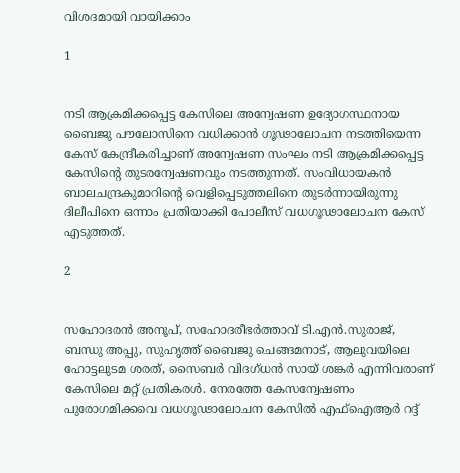വിശദമായി വായിക്കാം

1


നടി ആക്രമിക്കപ്പെട്ട കേസിലെ അന്വേഷണ ഉദ്യോഗസ്ഥനായ ബൈജു പൗലോസിനെ വധിക്കാൻ ഗൂഢാലോചന നടത്തിയെന്ന കേസ് കേന്ദ്രീകരിച്ചാണ് അന്വേഷണ സംഘം നടി ആക്രമിക്കപ്പെട്ട കേസിന്റെ തുടരന്വേഷണവും നടത്തുന്നത്. സംവിധായകൻ ബാലചന്ദ്രകുമാറിന്റെ വെളിപ്പെടുത്തലിനെ തുടർന്നായിരുന്നു ദിലീപിനെ ഒന്നാം പ്രതിയാക്കി പോലീസ് വധഗൂഢാലോചന കേസ് എടുത്തത്.

2


സഹോദരൻ അനൂപ്, സഹോദരീഭർത്താവ് ടി.എൻ.സുരാജ്, ബന്ധു അപ്പു, സുഹൃത്ത് ബൈജു ചെങ്ങമനാട്, ആലുവയിലെ ഹോട്ടലുടമ ശരത്, സൈബർ വിദഗ്ധൻ സായ് ശങ്കർ എന്നിവരാണ് കേസിലെ മറ്റ് പ്രതികരൾ. നേരത്തേ കേസന്വേഷണം പുരോഗമിക്കവെ വധഗൂഢാലോചന കേസിൽ എഫ്ഐആർ റദ്ദ്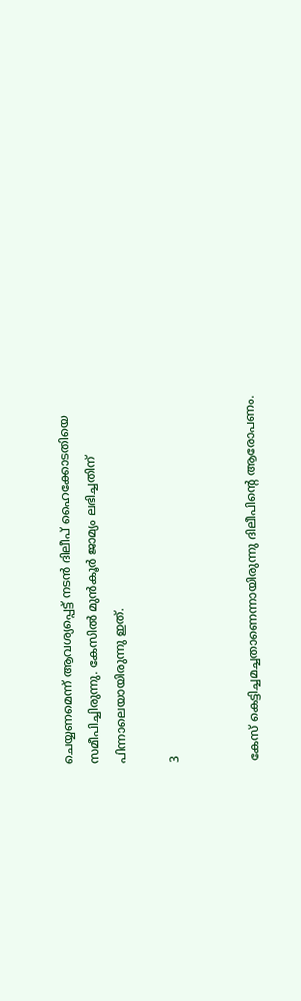ചെയ്യണമെന്ന് ആവശ്യപ്പെട്ട് നടൻ ദിലീപ് ഹൈക്കോടതിയെ സമീപിച്ചിരുന്നു. കേസിൽ മുൻകൂർ ജാമ്യം ലഭിച്ചതിന് പിന്നാലെയായിരുന്നു ഇത്.

3


കേസ് കെട്ടിച്ചമച്ചതാണെന്നായിരുന്നു ദിലീപിന്റെ ആരോപണം.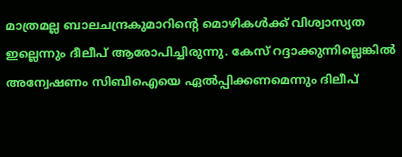മാത്രമല്ല ബാലചന്ദ്രകുമാറിന്റെ മൊഴികൾക്ക് വിശ്വാസ്യത ഇല്ലെന്നും ദീലീപ് ആരോപിച്ചിരുന്നു. കേസ്‌ റദ്ദാക്കുന്നില്ലെങ്കിൽ അന്വേഷണം സിബിഐയെ ഏൽപ്പിക്കണമെന്നും ദിലീപ്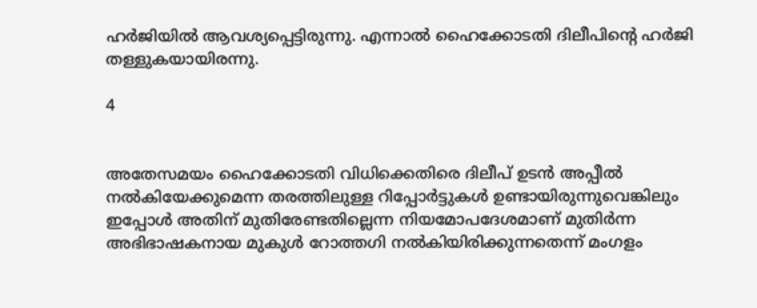ഹർജിയിൽ ആവശ്യപ്പെട്ടിരുന്നു. എന്നാൽ ഹൈക്കോടതി ദിലീപിന്റെ ഹർജി തള്ളുകയായിരന്നു.

4


അതേസമയം ഹൈക്കോടതി വിധിക്കെതിരെ ദിലീപ് ഉടൻ അപ്പീൽ നൽകിയേക്കുമെന്ന തരത്തിലുള്ള റിപ്പോർട്ടുകൾ ഉണ്ടായിരുന്നുവെങ്കിലും ഇപ്പോൾ അതിന് മുതിരേണ്ടതില്ലെന്ന നിയമോപദേശമാണ് മുതിർന്ന അഭിഭാഷകനായ മുകുൾ റോത്തഗി നൽകിയിരിക്കുന്നതെന്ന് മംഗളം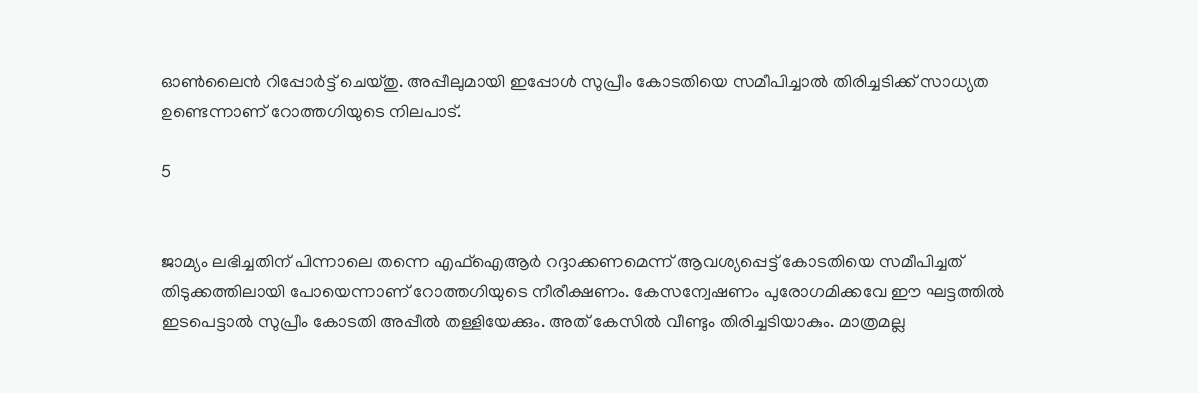ഓൺലൈൻ റിപ്പോർട്ട് ചെയ്തു. അപ്പീലുമായി ഇപ്പോൾ സുപ്രീം കോടതിയെ സമീപിച്ചാൽ തിരിച്ചടിക്ക് സാധ്യത ഉണ്ടെന്നാണ് റോത്തഗിയുടെ നിലപാട്.

5


ജാമ്യം ലഭിച്ചതിന് പിന്നാലെ തന്നെ എഫ്ഐആർ റദ്ദാക്കണമെന്ന് ആവശ്യപ്പെട്ട് കോടതിയെ സമീപിച്ചത് തിടുക്കത്തിലായി പോയെന്നാണ് റോത്തഗിയുടെ നീരീക്ഷണം. കേസന്വേഷണം പുരോഗമിക്കവേ ഈ ഘട്ടത്തിൽ ഇടപെട്ടാൽ സുപ്രീം കോടതി അപ്പീൽ തള്ളിയേക്കും. അത് കേസിൽ വീണ്ടും തിരിച്ചടിയാകും. മാത്രമല്ല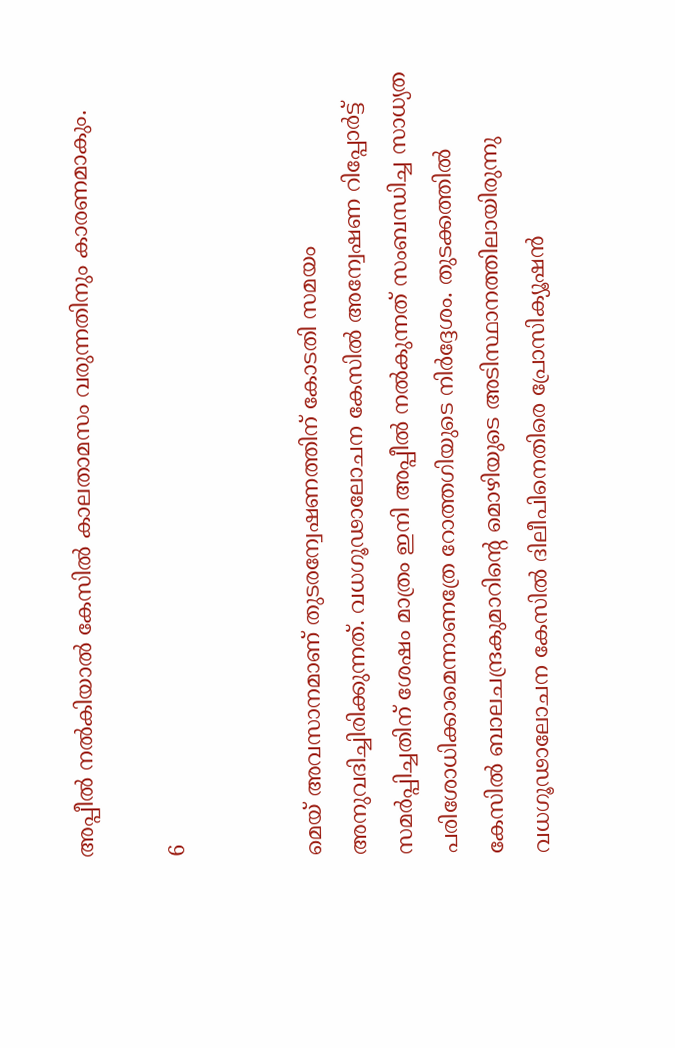അപ്പീൽ നൽകിയാൽ കേസിൽ കാലതാമസം വരുന്നതിനും കാരണമാകും.

6


മെയ് അവസാനമാണ് തുടരന്വേഷണത്തിന് കോടതി സമയം അനുവദിച്ചിരിക്കുന്നത്. വധഗൂഢാലോചന കേസിൽ അന്വേഷണ റിപ്പോർട്ട് സമർപ്പിച്ചതിന് ശേഷം മാത്രം ഇനി അപ്പീൽ നൽകുന്നത് സംബന്ധിച്ച സാധ്യത പരിശോധിക്കാമെന്നാണത്രേ റോത്തഗിയുടെ നിർദ്ദേശം. തുടക്കത്തിൽ കേസിൽ ബാലചന്ദ്രകുമാറിന്റെ മൊഴിയുടെ അടിസ്ഥാനത്തിലായിരുന്നു വധഗൂഢാലോചന കേസിൽ ദിലീപിനെതിരെ പ്രോസിക്യൂഷൻ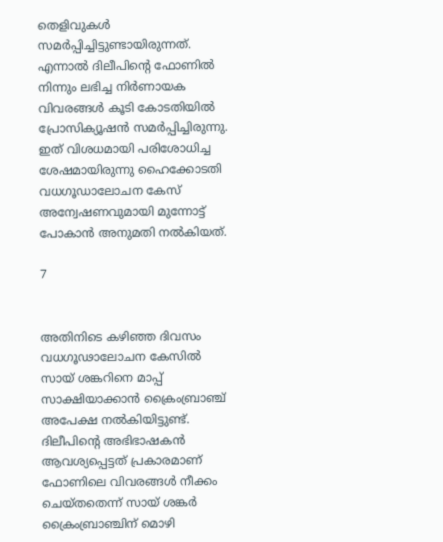തെളിവുകൾ സമർപ്പിച്ചിട്ടുണ്ടായിരുന്നത്. എന്നാൽ ദിലീപിന്റെ ഫോണിൽ നിന്നും ലഭിച്ച നിർണായക വിവരങ്ങൾ കൂടി കോടതിയിൽ പ്രോസിക്യൂഷൻ സമർപ്പിച്ചിരുന്നു. ഇത് വിശധമായി പരിശോധിച്ച ശേഷമായിരുന്നു ഹൈക്കോടതി വധഗൂഡാലോചന കേസ് അന്വേഷണവുമായി മുന്നോട്ട് പോകാൻ അനുമതി നൽകിയത്.

7


അതിനിടെ കഴിഞ്ഞ ദിവസം വധഗൂഢാലോചന കേസിൽ സായ് ശങ്കറിനെ മാപ്പ് സാക്ഷിയാക്കാൻ ക്രൈംബ്രാഞ്ച് അപേക്ഷ നൽകിയിട്ടുണ്ട്. ദിലീപിന്റെ അഭിഭാഷകൻ ആവശ്യപ്പെട്ടത് പ്രകാരമാണ് ഫോണിലെ വിവരങ്ങൾ നീക്കം ചെയ്തതെന്ന് സായ് ശങ്കർ ക്രൈംബ്രാഞ്ചിന് മൊഴി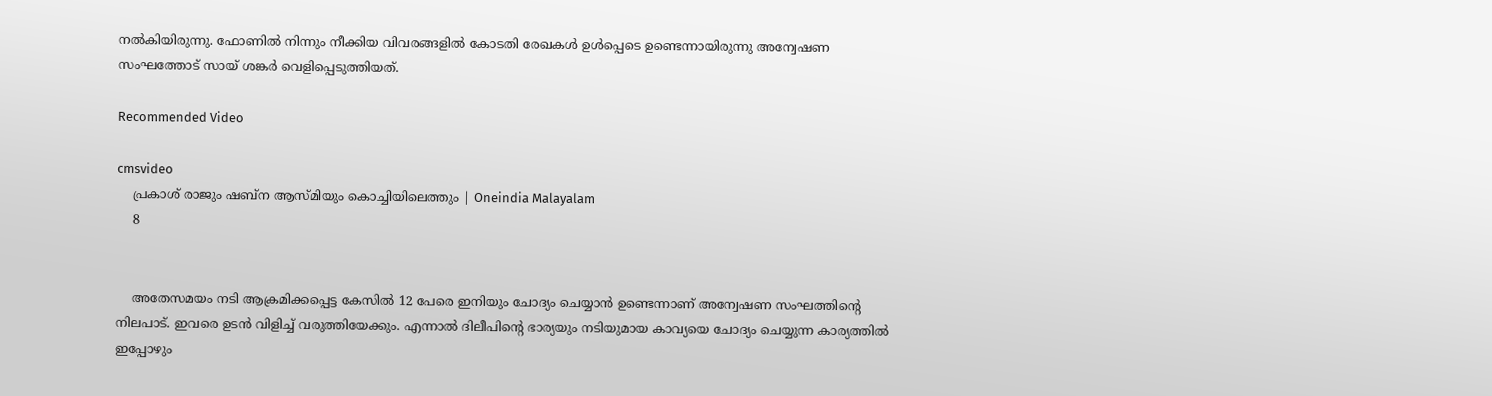നൽകിയിരുന്നു. ഫോണിൽ നിന്നും നീക്കിയ വിവരങ്ങളിൽ കോടതി രേഖകൾ ഉൾപ്പെടെ ഉണ്ടെന്നായിരുന്നു അന്വേഷണ സംഘത്തോട് സായ് ശങ്കർ വെളിപ്പെടുത്തിയത്.

Recommended Video

cmsvideo
    പ്രകാശ് രാജും ഷബ്‌ന ആസ്മിയും കൊച്ചിയിലെത്തും | Oneindia Malayalam
    8


    അതേസമയം നടി ആക്രമിക്കപ്പെട്ട കേസിൽ 12 പേരെ ഇനിയും ചോദ്യം ചെയ്യാൻ ഉണ്ടെന്നാണ് അന്വേഷണ സംഘത്തിന്റെ നിലപാട്. ഇവരെ ഉടൻ വിളിച്ച് വരുത്തിയേക്കും. എന്നാൽ ദിലീപിന്റെ ഭാര്യയും നടിയുമായ കാവ്യയെ ചോദ്യം ചെയ്യുന്ന കാര്യത്തിൽ ഇപ്പോഴും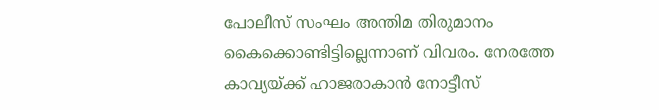പോലീസ് സംഘം അന്തിമ തിരുമാനം കൈക്കൊണ്ടിട്ടില്ലെന്നാണ് വിവരം. നേരത്തേ കാവ്യയ്ക്ക് ഹാജരാകാൻ നോട്ടീസ്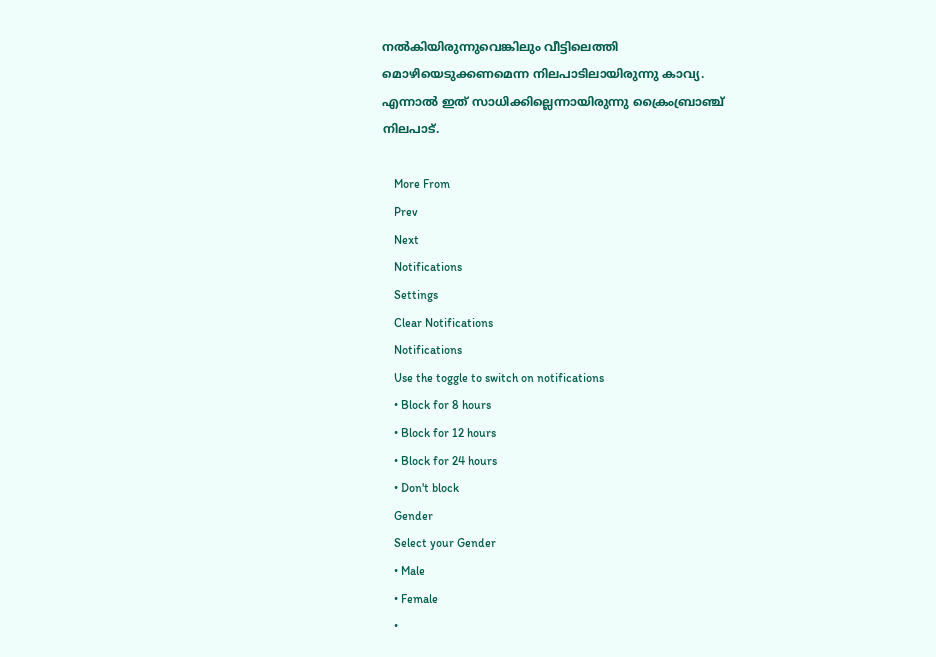നൽകിയിരുന്നുവെങ്കിലും വീട്ടിലെത്തി മൊഴിയെടുക്കണമെന്ന നിലപാടിലായിരുന്നു കാവ്യ. എന്നാൽ ഇത് സാധിക്കില്ലെന്നായിരുന്നു ക്രൈംബ്രാഞ്ച് നിലപാട്.

    More From
    Prev
    Next
    Notifications
    Settings
    Clear Notifications
    Notifications
    Use the toggle to switch on notifications
    • Block for 8 hours
    • Block for 12 hours
    • Block for 24 hours
    • Don't block
    Gender
    Select your Gender
    • Male
    • Female
    •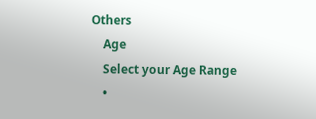Others
    Age
    Select your Age Range
    •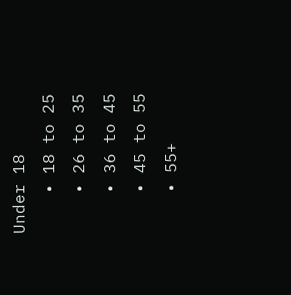Under 18
    • 18 to 25
    • 26 to 35
    • 36 to 45
    • 45 to 55
    • 55+